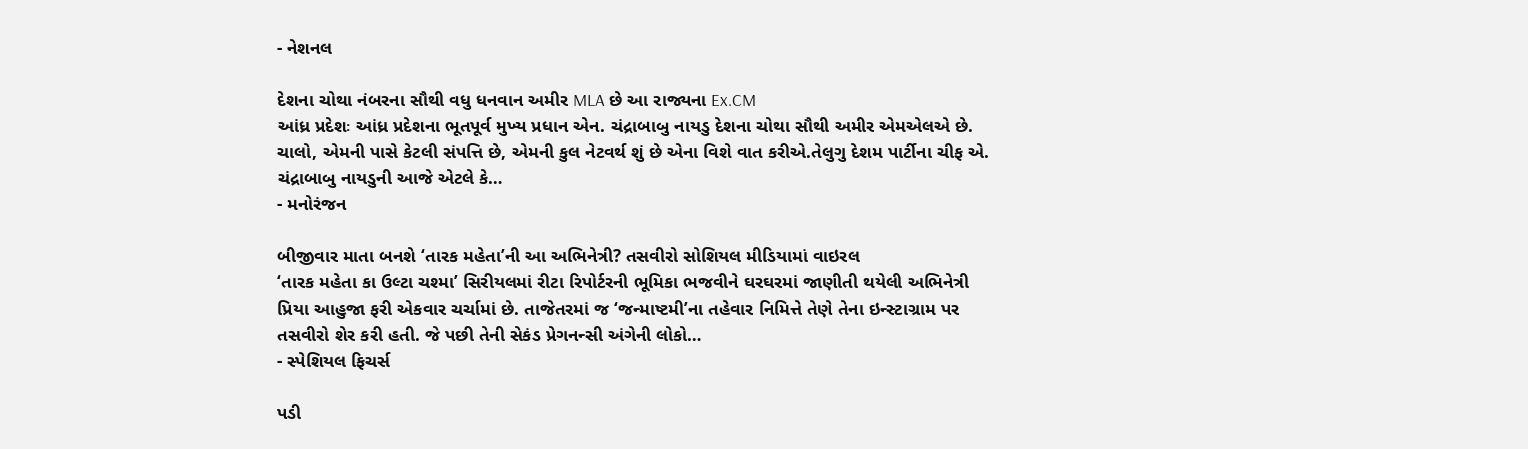- નેશનલ

દેશના ચોથા નંબરના સૌથી વધુ ધનવાન અમીર MLA છે આ રાજ્યના Ex.CM
આંધ્ર પ્રદેશઃ આંધ્ર પ્રદેશના ભૂતપૂર્વ મુખ્ય પ્રધાન એન. ચંદ્રાબાબુ નાયડુ દેશના ચોથા સૌથી અમીર એમએલએ છે. ચાલો, એમની પાસે કેટલી સંપત્તિ છે, એમની કુલ નેટવર્થ શું છે એના વિશે વાત કરીએ.તેલુગુ દેશમ પાર્ટીના ચીફ એ. ચંદ્રાબાબુ નાયડુની આજે એટલે કે…
- મનોરંજન

બીજીવાર માતા બનશે ‘તારક મહેતા’ની આ અભિનેત્રી? તસવીરો સોશિયલ મીડિયામાં વાઇરલ
‘તારક મહેતા કા ઉલ્ટા ચશ્મા’ સિરીયલમાં રીટા રિપોર્ટરની ભૂમિકા ભજવીને ઘરઘરમાં જાણીતી થયેલી અભિનેત્રી પ્રિયા આહુજા ફરી એકવાર ચર્ચામાં છે. તાજેતરમાં જ ‘જન્માષ્ટમી’ના તહેવાર નિમિત્તે તેણે તેના ઇન્સ્ટાગ્રામ પર તસવીરો શેર કરી હતી. જે પછી તેની સેકંડ પ્રેગનન્સી અંગેની લોકો…
- સ્પેશિયલ ફિચર્સ

પડી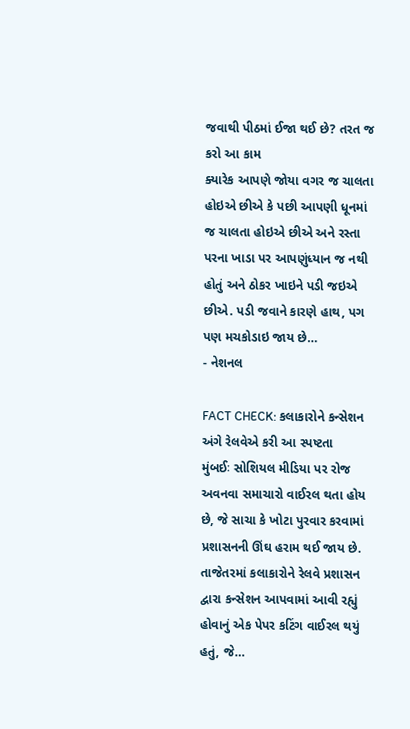જવાથી પીઠમાં ઈજા થઈ છે? તરત જ કરો આ કામ
ક્યારેક આપણે જોયા વગર જ ચાલતા હોઇએ છીએ કે પછી આપણી ધૂનમાં જ ચાલતા હોઇએ છીએ અને રસ્તા પરના ખાડા પર આપણુંધ્યાન જ નથી હોતું અને ઠોકર ખાઇને પડી જઇએ છીએ. પડી જવાને કારણે હાથ, પગ પણ મચકોડાઇ જાય છે…
- નેશનલ

FACT CHECK: કલાકારોને કન્સેશન અંગે રેલવેએ કરી આ સ્પષ્ટતા
મુંબઈઃ સોશિયલ મીડિયા પર રોજ અવનવા સમાચારો વાઈરલ થતા હોય છે, જે સાચા કે ખોટા પુરવાર કરવામાં પ્રશાસનની ઊંઘ હરામ થઈ જાય છે. તાજેતરમાં કલાકારોને રેલવે પ્રશાસન દ્વારા કન્સેશન આપવામાં આવી રહ્યું હોવાનું એક પેપર કટિંગ વાઈરલ થયું હતું, જે…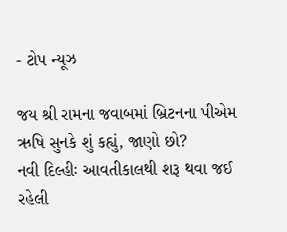- ટોપ ન્યૂઝ

જય શ્રી રામના જવાબમાં બ્રિટનના પીએમ ઋષિ સુનકે શું કહ્યું, જાણો છો?
નવી દિલ્હીઃ આવતીકાલથી શરૂ થવા જઈ રહેલી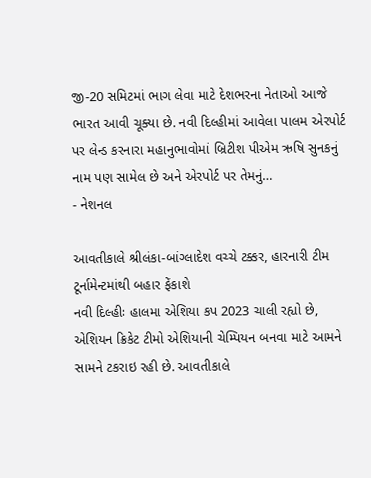જી-20 સમિટમાં ભાગ લેવા માટે દેશભરના નેતાઓ આજે ભારત આવી ચૂક્યા છે. નવી દિલ્હીમાં આવેલા પાલમ એરપોર્ટ પર લેન્ડ કરનારા મહાનુભાવોમાં બ્રિટીશ પીએમ ઋષિ સુનકનું નામ પણ સામેલ છે અને એરપોર્ટ પર તેમનું…
- નેશનલ

આવતીકાલે શ્રીલંકા-બાંગ્લાદેશ વચ્ચે ટક્કર, હારનારી ટીમ ટૂર્નામેન્ટમાંથી બહાર ફેંકાશે
નવી દિલ્હીઃ હાલમા એશિયા કપ 2023 ચાલી રહ્યો છે, એશિયન ક્રિકેટ ટીમો એશિયાની ચેમ્પિયન બનવા માટે આમને સામને ટકરાઇ રહી છે. આવતીકાલે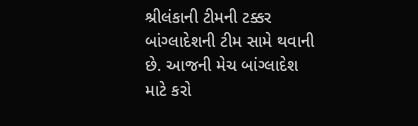શ્રીલંકાની ટીમની ટક્કર બાંગ્લાદેશની ટીમ સામે થવાની છે. આજની મેચ બાંગ્લાદેશ માટે કરો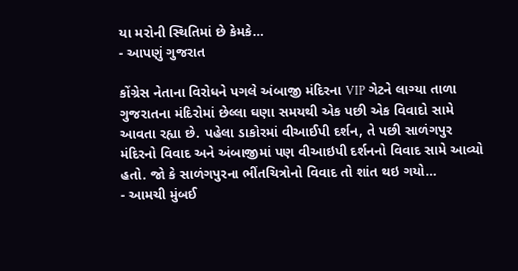યા મરોની સ્થિતિમાં છે કેમકે…
- આપણું ગુજરાત

કોંગ્રેસ નેતાના વિરોધને પગલે અંબાજી મંદિરના VIP ગેટને લાગ્યા તાળા
ગુજરાતના મંદિરોમાં છેલ્લા ઘણા સમયથી એક પછી એક વિવાદો સામે આવતા રહ્યા છે. પહેલા ડાકોરમાં વીઆઈપી દર્શન, તે પછી સાળંગપુર મંદિરનો વિવાદ અને અંબાજીમાં પણ વીઆઇપી દર્શનનો વિવાદ સામે આવ્યો હતો. જો કે સાળંગપુરના ભીંતચિત્રોનો વિવાદ તો શાંત થઇ ગયો…
- આમચી મુંબઈ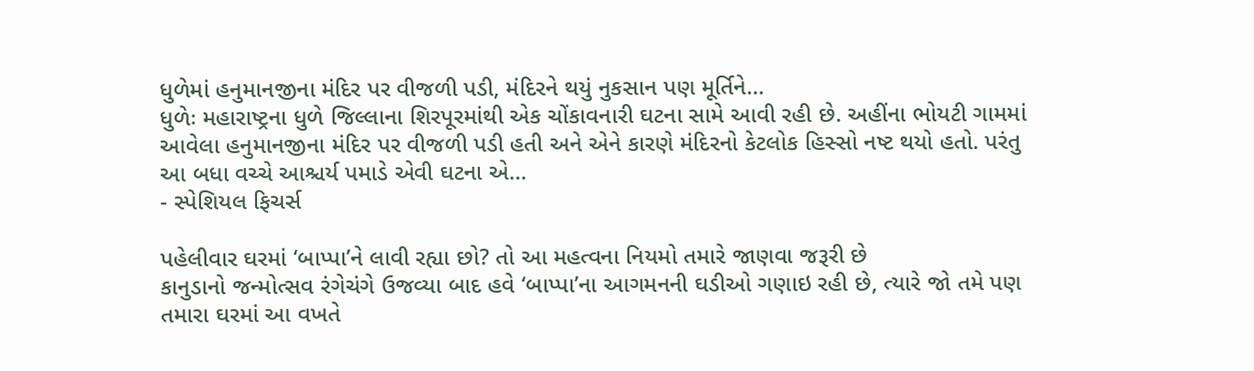ધુળેમાં હનુમાનજીના મંદિર પર વીજળી પડી, મંદિરને થયું નુકસાન પણ મૂર્તિને…
ધુળેઃ મહારાષ્ટ્રના ધુળે જિલ્લાના શિરપૂરમાંથી એક ચોંકાવનારી ઘટના સામે આવી રહી છે. અહીંના ભોયટી ગામમાં આવેલા હનુમાનજીના મંદિર પર વીજળી પડી હતી અને એને કારણે મંદિરનો કેટલોક હિસ્સો નષ્ટ થયો હતો. પરંતુ આ બધા વચ્ચે આશ્ચર્ય પમાડે એવી ઘટના એ…
- સ્પેશિયલ ફિચર્સ

પહેલીવાર ઘરમાં ‘બાપ્પા’ને લાવી રહ્યા છો? તો આ મહત્વના નિયમો તમારે જાણવા જરૂરી છે
કાનુડાનો જન્મોત્સવ રંગેચંગે ઉજવ્યા બાદ હવે ‘બાપ્પા’ના આગમનની ઘડીઓ ગણાઇ રહી છે, ત્યારે જો તમે પણ તમારા ઘરમાં આ વખતે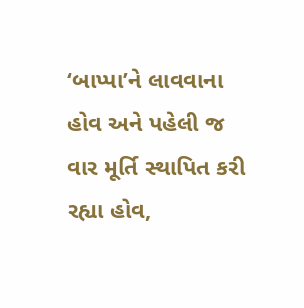‘બાપ્પા’ને લાવવાના હોવ અને પહેલી જ વાર મૂર્તિ સ્થાપિત કરી રહ્યા હોવ,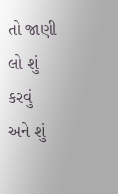તો જાણી લો શું કરવું અને શું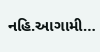નહિ.આગામી…